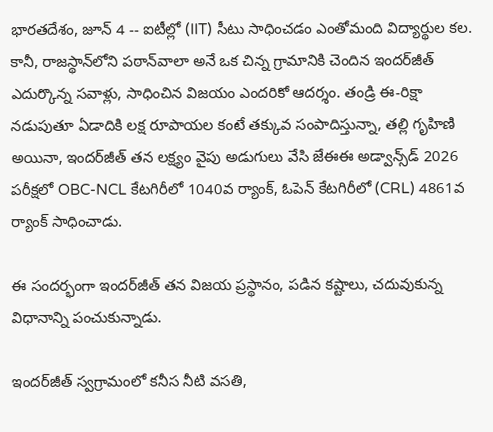భారతదేశం, జూన్ 4 -- ఐటీల్లో (IIT) సీటు సాధించడం ఎంతోమంది విద్యార్థుల కల. కానీ, రాజస్థాన్‌లోని పఠాన్‌వాలా అనే ఒక చిన్న గ్రామానికి చెందిన ఇందర్‌జీత్ ఎదుర్కొన్న సవాళ్లు, సాధించిన విజయం ఎందరికో ఆదర్శం. తండ్రి ఈ-రిక్షా నడుపుతూ ఏడాదికి లక్ష రూపాయల కంటే తక్కువ సంపాదిస్తున్నా, తల్లి గృహిణి అయినా, ఇందర్‌జీత్ తన లక్ష్యం వైపు అడుగులు వేసి జేఈఈ అడ్వాన్స్‌డ్ 2026 పరీక్షలో OBC-NCL కేటగిరీలో 1040వ ర్యాంక్, ఓపెన్ కేటగిరీలో (CRL) 4861వ ర్యాంక్ సాధించాడు.

ఈ సందర్భంగా ఇందర్‌జీత్ తన విజయ ప్రస్థానం, పడిన కష్టాలు, చదువుకున్న విధానాన్ని పంచుకున్నాడు.

ఇందర్‌జీత్ స్వగ్రామంలో కనీస నీటి వసతి,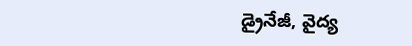డ్రైనేజీ, వైద్య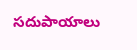సదుపాయాలు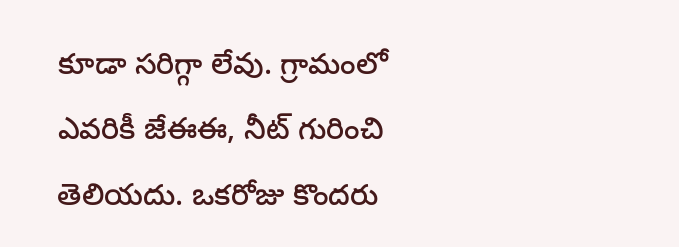కూడా సరిగ్గా లేవు. గ్రామంలో ఎవరికీ జేఈఈ, నీట్ గురించి తెలియదు. ఒకరోజు కొందరు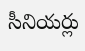సీనియర్లు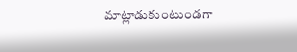మాట్లాడుకుంటుండగా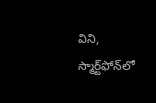విని, స్మార్ట్‌ఫోన్‌లో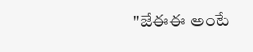"జేఈఈ అంటే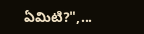ఏమిటి?",...